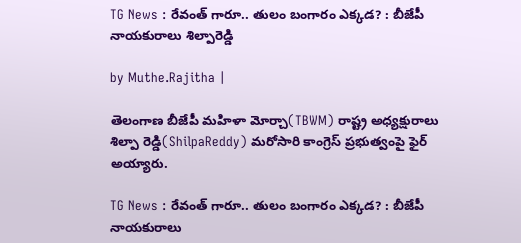TG News : రేవంత్ గారూ.. తులం బంగారం ఎక్కడ? : బీజేపీ నాయకురాలు శిల్పారెడ్డి

by Muthe.Rajitha |

తెలంగాణ బీజేపీ మహిళా మోర్చా(TBWM) రాష్ట్ర అధ్యక్షురాలు శిల్పా రెడ్డి(ShilpaReddy) మరోసారి కాంగ్రెస్ ప్రభుత్వంపై ఫైర్ అయ్యారు.

TG News : రేవంత్ గారూ.. తులం బంగారం ఎక్కడ? : బీజేపీ నాయకురాలు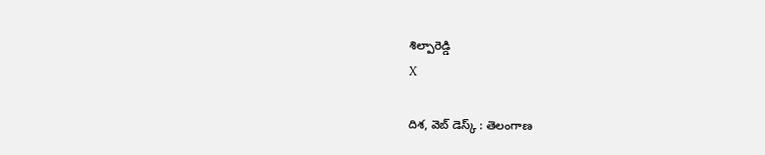శిల్పారెడ్డి
X

దిశ, వెబ్ డెస్క్ : తెలంగాణ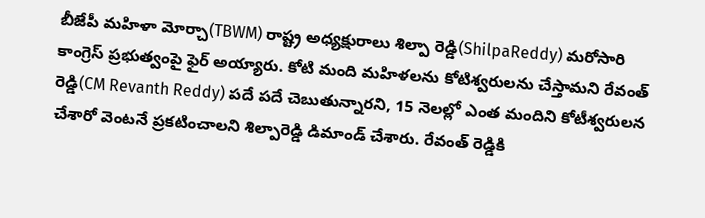బీజేపీ మహిళా మోర్చా(TBWM) రాష్ట్ర అధ్యక్షురాలు శిల్పా రెడ్డి(ShilpaReddy) మరోసారి కాంగ్రెస్ ప్రభుత్వంపై ఫైర్ అయ్యారు. కోటి మంది మహిళలను కోటిశ్వరులను చేస్తామని రేవంత్ రెడ్డి(CM Revanth Reddy) పదే పదే చెబుతున్నారని, 15 నెలల్లో ఎంత మందిని కోటీశ్వరులన చేశారో వెంటనే ప్రకటించాలని శిల్పారెడ్డి డిమాండ్ చేశారు. రేవంత్ రెడ్డికి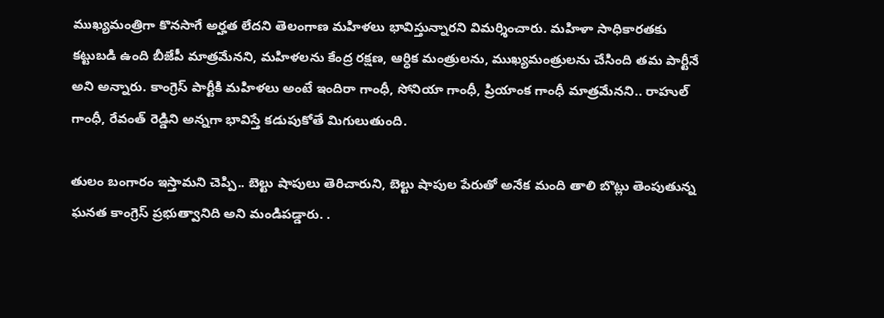ముఖ్యమంత్రిగా కొనసాగే అర్హత లేదని తెలంగాణ మహిళలు భావిస్తున్నారని విమర్శించారు. మహిళా సాధికారతకు కట్టుబడి ఉంది బీజేపీ మాత్రమేనని, మహిళలను కేంద్ర రక్షణ, ఆర్ధిక మంత్రులను, ముఖ్యమంత్రులను చేసింది తమ పార్టీనే అని అన్నారు. కాంగ్రెస్ పార్టీకి మహిళలు అంటే ఇందిరా గాంధీ, సోనియా గాంధీ, ప్రియాంక గాంధీ మాత్రమేనని.. రాహుల్ గాంధీ, రేవంత్ రెడ్డిని అన్నగా భావిస్తే కడుపుకోతే మిగులుతుంది.

తులం బంగారం ఇస్తామని చెప్పి.. బెల్టు షాపులు తెరిచారుని, బెల్టు షాపుల పేరుతో అనేక మంది తాలి బొట్లు తెంపుతున్న ఘనత కాంగ్రెస్ ప్రభుత్వానిది అని మండిపడ్డారు. .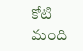కోటి మంది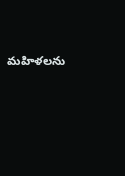మహిళలను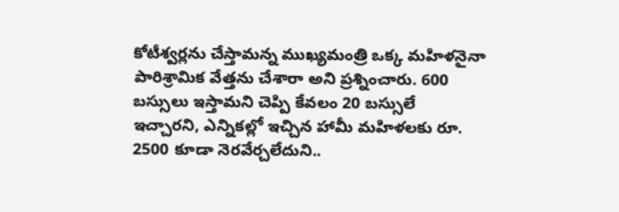కోటీశ్వర్లను చేస్తామన్న ముఖ్యమంత్రి ఒక్క మహిళనైనా పారిశ్రామిక వేత్తను చేశారా అని ప్రశ్నించారు. 600 బస్సులు ఇస్తామని చెప్పి కేవలం 20 బస్సులే ఇచ్చారని, ఎన్నికల్లో ఇచ్చిన హామీ మహిళలకు రూ. 2500 కూడా నెరవేర్చలేదుని..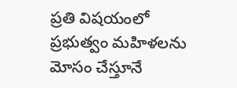ప్రతి విషయంలో ప్రభుత్వం మహిళలను మోసం చేస్తూనే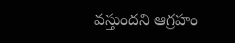వస్తుందని ఆగ్రహం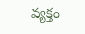వ్యక్తం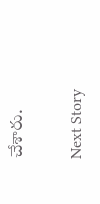చేశారు.

Next Story